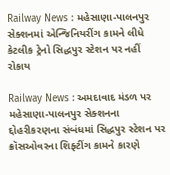Railway News : મહેસાણા-પાલનપુર સેક્શનમાં એન્જિનિયરીંગ કામને લીધે કેટલીક ટ્રેનો સિદ્ધપુર સ્ટેશન પર નહીં રોકાય

Railway News : અમદાવાદ મંડળ પર મહેસાણા-પાલનપુર સેક્શનના દ્દોહરીકરણના સંબંધમાં સિદ્ધપુર સ્ટેશન પર ક્રૉસઓવરના શિફ્ટીંગ કામને કારણે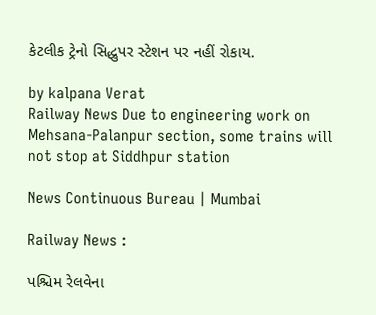કેટલીક ટ્રેનો સિદ્ધુપર સ્ટેશન પર નહીં રોકાય.

by kalpana Verat
Railway News Due to engineering work on Mehsana-Palanpur section, some trains will not stop at Siddhpur station

News Continuous Bureau | Mumbai

Railway News :

પશ્ચિમ રેલવેના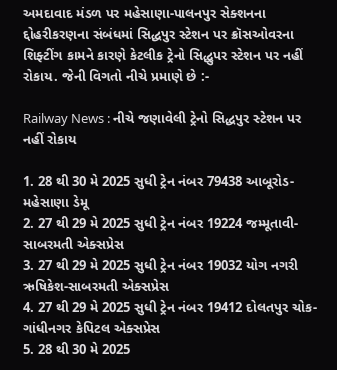અમદાવાદ મંડળ પર મહેસાણા-પાલનપુર સેક્શનના દ્દોહરીકરણના સંબંધમાં સિદ્ધપુર સ્ટેશન પર ક્રૉસઓવરના શિફ્ટીંગ કામને કારણે કેટલીક ટ્રેનો સિદ્ધુપર સ્ટેશન પર નહીં રોકાય. જેની વિગતો નીચે પ્રમાણે છે :-

Railway News : નીચે જણાવેલી ટ્રેનો સિદ્ધપુર સ્ટેશન પર નહીં રોકાય

1. 28 થી 30 મે 2025 સુધી ટ્રેન નંબર 79438 આબૂરોડ-મહેસાણા ડેમૂ
2. 27 થી 29 મે 2025 સુધી ટ્રેન નંબર 19224 જમ્મૂતાવી-સાબરમતી એક્સપ્રેસ
3. 27 થી 29 મે 2025 સુધી ટ્રેન નંબર 19032 યોગ નગરી ઋષિકેશ-સાબરમતી એક્સપ્રેસ
4. 27 થી 29 મે 2025 સુધી ટ્રેન નંબર 19412 દોલતપુર ચોક-ગાંધીનગર કેપિટલ એક્સપ્રેસ
5. 28 થી 30 મે 2025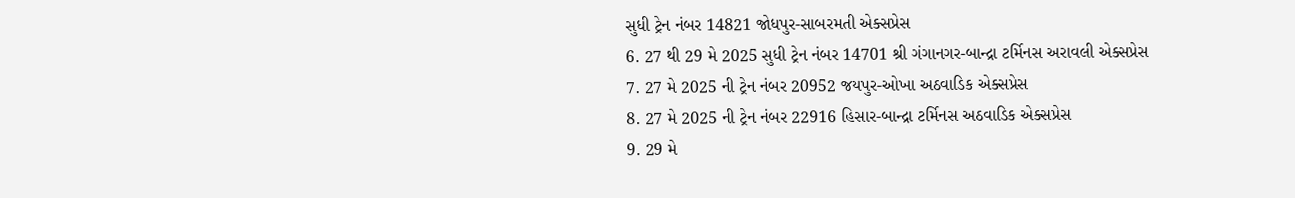સુધી ટ્રેન નંબર 14821 જોધપુર-સાબરમતી એક્સપ્રેસ
6. 27 થી 29 મે 2025 સુધી ટ્રેન નંબર 14701 શ્રી ગંગાનગર-બાન્દ્રા ટર્મિનસ અરાવલી એક્સપ્રેસ
7. 27 મે 2025 ની ટ્રેન નંબર 20952 જયપુર-ઓખા અઠવાડિક એક્સપ્રેસ
8. 27 મે 2025 ની ટ્રેન નંબર 22916 હિસાર-બાન્દ્રા ટર્મિનસ અઠવાડિક એક્સપ્રેસ
9. 29 મે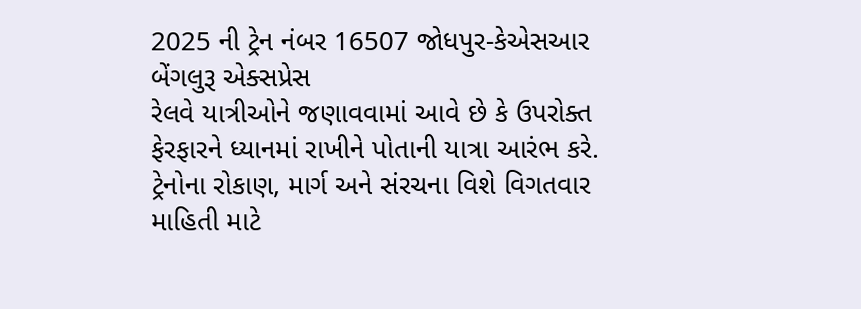2025 ની ટ્રેન નંબર 16507 જોધપુર-કેએસઆર બેંગલુરૂ એક્સપ્રેસ
રેલવે યાત્રીઓને જણાવવામાં આવે છે કે ઉપરોક્ત ફેરફારને ધ્યાનમાં રાખીને પોતાની યાત્રા આરંભ કરે. ટ્રેનોના રોકાણ, માર્ગ અને સંરચના વિશે વિગતવાર માહિતી માટે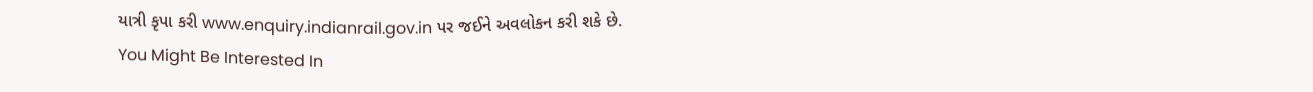યાત્રી કૃપા કરી www.enquiry.indianrail.gov.in પર જઈને અવલોકન કરી શકે છે.
You Might Be Interested In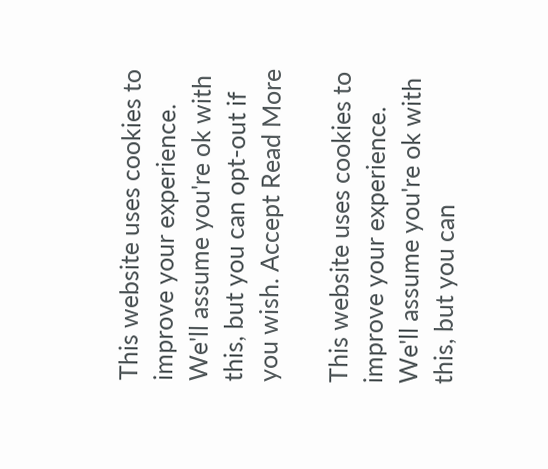This website uses cookies to improve your experience. We'll assume you're ok with this, but you can opt-out if you wish. Accept Read More

This website uses cookies to improve your experience. We'll assume you're ok with this, but you can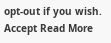opt-out if you wish. Accept Read More